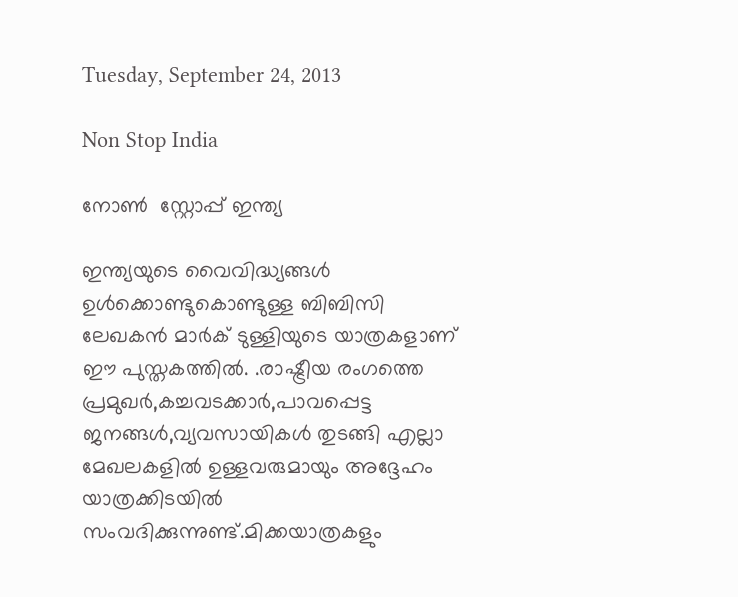Tuesday, September 24, 2013

Non Stop India

നോണ്‍  സ്റ്റോപ്പ് ഇന്ത്യ

ഇന്ത്യയുടെ വൈവിദ്ധ്യങ്ങള്‍ ഉള്‍ക്കൊണ്ടുകൊണ്ടുള്ള ബിബിസി ലേഖകന്‍ മാര്‍ക് ടുള്ളിയുടെ യാത്രകളാണ് ഈ പുസ്തകത്തില്‍. .രാഷ്ട്രീയ രംഗത്തെ പ്രമുഖര്‍,കച്ചവടക്കാര്‍,പാവപ്പെട്ട ജനങ്ങള്‍,വ്യവസായികള്‍ തുടങ്ങി എല്ലാ മേഖലകളില്‍ ഉള്ളവരുമായും അദ്ദേഹം യാത്രക്കിടയില്‍ സംവദിക്കുന്നുണ്ട്.മിക്കയാത്രകളും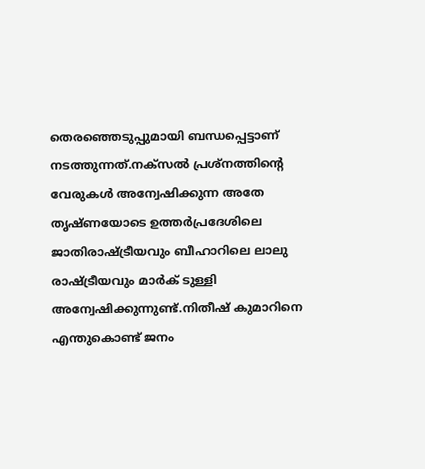തെരഞ്ഞെടുപ്പുമായി ബന്ധപ്പെട്ടാണ് നടത്തുന്നത്.നക്സല്‍ പ്രശ്നത്തിന്‍റെ വേരുകള്‍ അന്വേഷിക്കുന്ന അതേ തൃഷ്ണയോടെ ഉത്തര്‍പ്രദേശിലെ ജാതിരാഷ്ട്രീയവും ബീഹാറിലെ ലാലു രാഷ്ട്രീയവും മാര്‍ക് ടുള്ളി അന്വേഷിക്കുന്നുണ്ട്.നിതീഷ് കുമാറിനെ എന്തുകൊണ്ട് ജനം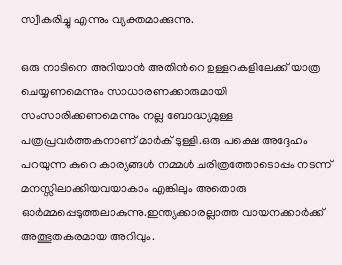സ്വീകരിച്ചു എന്നും വ്യക്തമാക്കുന്നു.

ഒരു നാടിനെ അറിയാന്‍ അതിന്‍റെ ഉള്ളറകളിലേക്ക് യാത്ര ചെയ്യണമെന്നും സാധാരണക്കാരുമായി സംസാരിക്കണമെന്നും നല്ല ബോദ്ധ്യമുള്ള പത്രപ്രവര്‍ത്തകനാണ് മാര്‍ക് ടുള്ളി.ഒരു പക്ഷെ അദ്ദേഹം പറയുന്ന കുറെ കാര്യങ്ങള്‍ നമ്മള്‍ ചരിത്രത്തോടൊപ്പം നടന്ന് മനസ്സിലാക്കിയവയാകാം എങ്കിലും അതൊരു ഓര്‍മ്മപ്പെടുത്തലാകുന്നു.ഇന്ത്യക്കാരല്ലാത്ത വായനക്കാര്‍ക്ക് അത്ഭുതകരമായ അറിവും.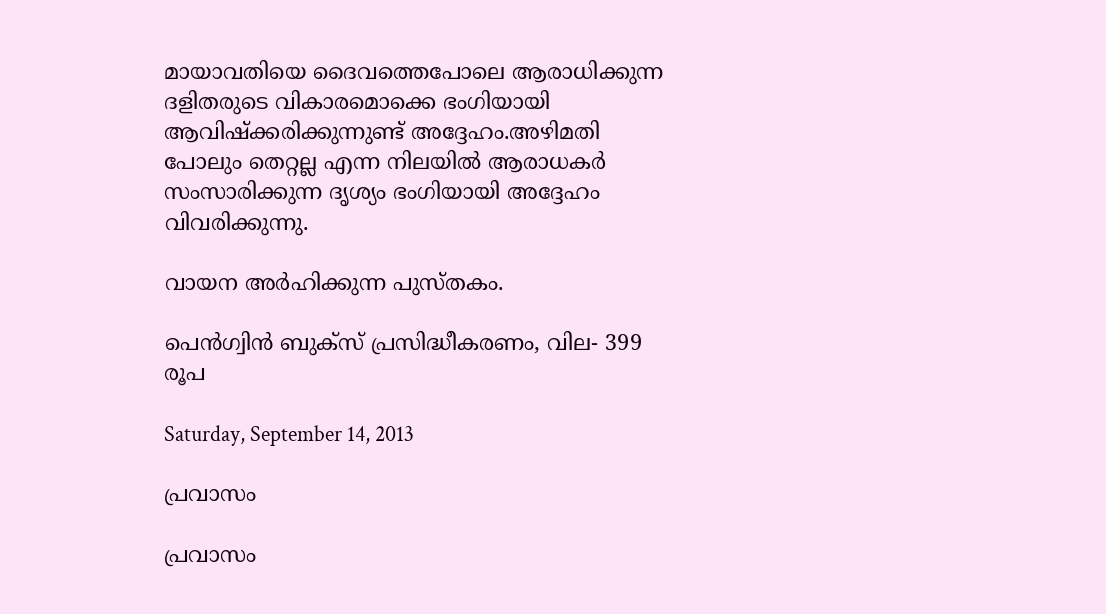മായാവതിയെ ദൈവത്തെപോലെ ആരാധിക്കുന്ന ദളിതരുടെ വികാരമൊക്കെ ഭംഗിയായി ആവിഷ്ക്കരിക്കുന്നുണ്ട് അദ്ദേഹം.അഴിമതി പോലും തെറ്റല്ല എന്ന നിലയില്‍ ആരാധകര്‍ സംസാരിക്കുന്ന ദൃശ്യം ഭംഗിയായി അദ്ദേഹം വിവരിക്കുന്നു.

വായന അര്‍ഹിക്കുന്ന പുസ്തകം.

പെന്‍ഗ്വിന്‍ ബുക്സ് പ്രസിദ്ധീകരണം, വില- 399 രൂപ

Saturday, September 14, 2013

പ്രവാസം

പ്രവാസം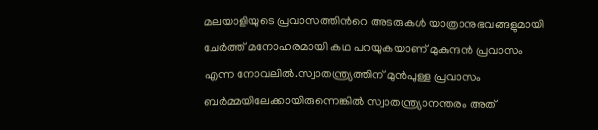മലയാളിയുടെ പ്രവാസത്തിന്‍റെ അടരുകള്‍ യാത്രാനുഭവങ്ങളുമായി ചേര്‍ത്ത് മനോഹരമായി കഥ പറയുകയാണ് മുകുന്ദന്‍ പ്രവാസം എന്ന നോവലില്‍.സ്വാതന്ത്ര്യത്തിന് മുന്‍പുള്ള പ്രവാസം ബര്‍മ്മയിലേക്കായിരുന്നെങ്കില്‍ സ്വാതന്ത്ര്യാനന്തരം അത്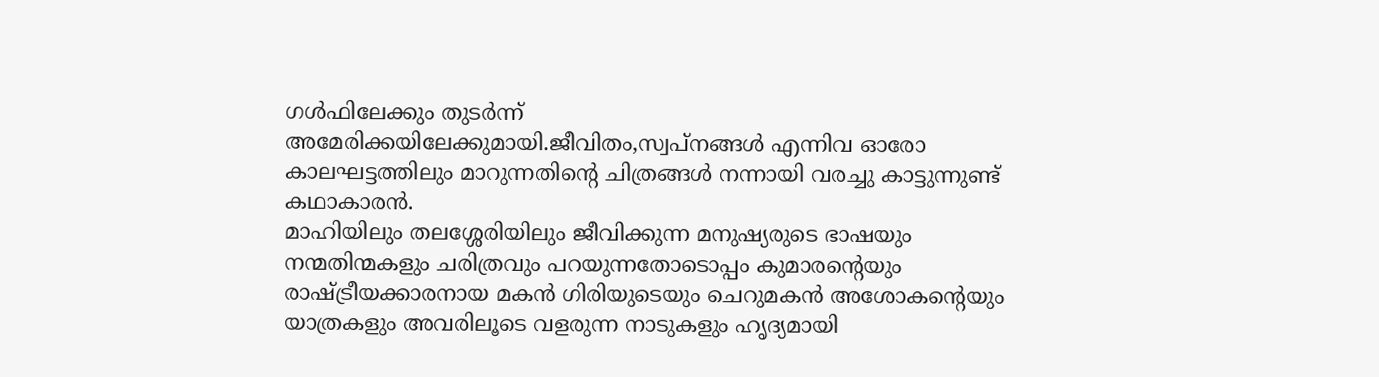ഗള്‍ഫിലേക്കും തുടര്‍ന്ന് അമേരിക്കയിലേക്കുമായി.ജീവിതം,സ്വപ്നങ്ങള്‍ എന്നിവ ഓരോ കാലഘട്ടത്തിലും മാറുന്നതിന്‍റെ ചിത്രങ്ങള്‍ നന്നായി വരച്ചു കാട്ടുന്നുണ്ട് കഥാകാരന്‍.
മാഹിയിലും തലശ്ശേരിയിലും ജീവിക്കുന്ന മനുഷ്യരുടെ ഭാഷയും നന്മതിന്മകളും ചരിത്രവും പറയുന്നതോടൊപ്പം കുമാരന്‍റെയും രാഷ്ട്രീയക്കാരനായ മകന്‍ ഗിരിയുടെയും ചെറുമകന്‍ അശോകന്‍റെയും യാത്രകളും അവരിലൂടെ വളരുന്ന നാടുകളും ഹൃദ്യമായി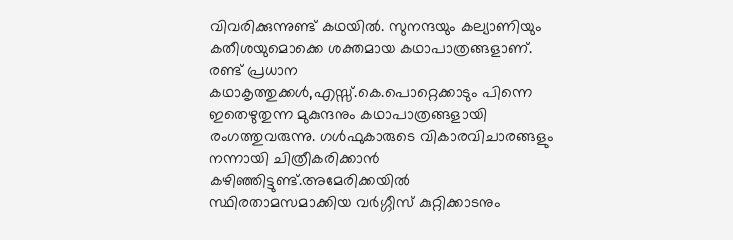വിവരിക്കുന്നുണ്ട് കഥയില്‍. സുനന്ദയും കല്യാണിയും കതീശയുമൊക്കെ ശക്തമായ കഥാപാത്രങ്ങളാണ്.
രണ്ട് പ്രധാന കഥാകൃത്തുക്കള്‍,എസ്സ്.കെ.പൊറ്റെക്കാടും പിന്നെ ഇതെഴുതുന്ന മുകുന്ദനും കഥാപാത്രങ്ങളായി രംഗത്തുവരുന്നു. ഗള്‍ഫുകാരുടെ വികാരവിചാരങ്ങളും നന്നായി ചിത്രീകരിക്കാന്‍ കഴിഞ്ഞിട്ടുണ്ട്.അമേരിക്കയില്‍ സ്ഥിരതാമസമാക്കിയ വര്‍ഗ്ഗീസ് കുറ്റിക്കാടനും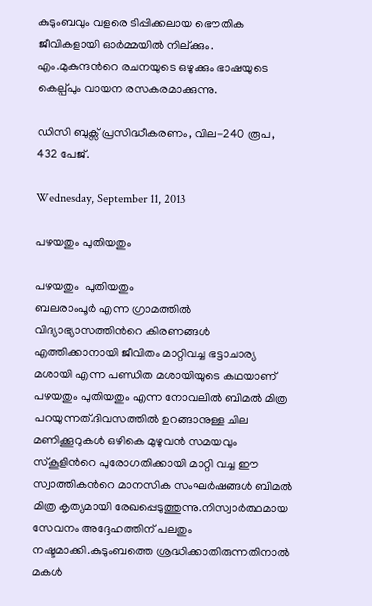കുടുംബവും വളരെ ടിപ്പിക്കലായ ഭൌതിക ജീവികളായി ഓര്‍മ്മയില്‍ നില്ക്കും. എം.മുകുന്ദന്‍റെ രചനയുടെ ഒഴുക്കും ഭാഷയുടെ കെല്പ്പും വായന രസകരമാക്കുന്നു.

ഡിസി ബുക്സ് പ്രസിദ്ധീകരണം, വില-240 രൂപ, 432 പേജ്.

Wednesday, September 11, 2013

പഴയതും പുതിയതും

പഴയതും  പുതിയതും
ബലരാംപൂര്‍ എന്ന ഗ്രാമത്തില്‍ വിദ്യാഭ്യാസത്തിന്‍റെ കിരണങ്ങള്‍ എത്തിക്കാനായി ജീവിതം മാറ്റിവച്ച ഭട്ടാചാര്യ മശായി എന്ന പണ്ഡിത മശായിയുടെ കഥയാണ് പഴയതും പുതിയതും എന്ന നോവലില്‍ ബിമല്‍ മിത്ര പറയുന്നത്.ദിവസത്തില്‍ ഉറങ്ങാനുള്ള ചില മണിക്കൂറുകള്‍ ഒഴികെ മുഴുവന്‍ സമയവും സ്കൂളിന്‍റെ പുരോഗതിക്കായി മാറ്റി വച്ച ഈ സ്വാത്തികന്‍റെ മാനസിക സംഘര്‍ഷങ്ങള്‍ ബിമല്‍ മിത്ര കൃത്യമായി രേഖപ്പെടുത്തുന്നു.നിസ്വാര്‍ത്ഥമായ സേവനം അദ്ദേഹത്തിന് പലതും നഷ്ടമാക്കി.കുടുംബത്തെ ശ്രദ്ധിക്കാതിരുന്നതിനാല്‍ മകള്‍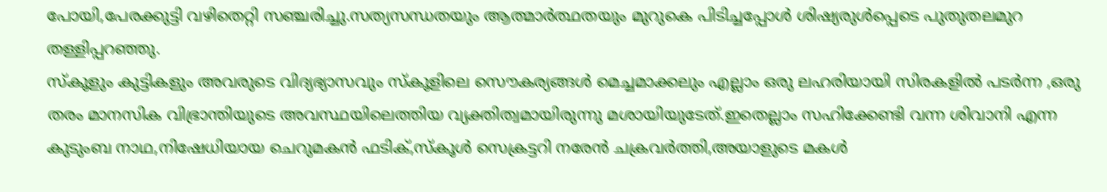പോയി,പേരക്കുട്ടി വഴിതെറ്റി സഞ്ചരിച്ചു.സത്യസന്ധതയും ആത്മാര്‍ത്ഥതയും മുറുകെ പിടിച്ചപ്പോള്‍ ശിഷ്യരുള്‍പ്പെടെ പുതുതലമുറ തള്ളിപ്പറഞ്ഞു.
സ്കൂളും കുട്ടികളും അവരുടെ വിദ്യഭ്യാസവും സ്കൂളിലെ സൌകര്യങ്ങള്‍ മെച്ചമാക്കലും എല്ലാം ഒരു ലഹരിയായി സിരകളില്‍ പടര്‍ന്ന ,ഒരു തരം മാനസിക വിഭ്രാന്തിയുടെ അവസ്ഥയിലെത്തിയ വ്യക്തിത്വമായിരുന്നു മശായിയുടേത്.ഇതെല്ലാം സഹിക്കേണ്ടി വന്ന ശിവാനി എന്ന കുടുംബ നാഥ,നിഷേധിയായ ചെറുമകന്‍ ഫടിക്,സ്കൂള്‍ സെക്രട്ടറി നരേന്‍ ചക്രവര്‍ത്തി,അയാളുടെ മകള്‍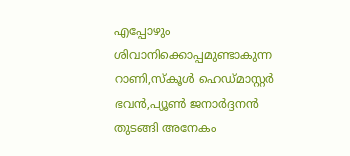എപ്പോഴും ശിവാനിക്കൊപ്പമുണ്ടാകുന്ന റാണി,സ്കൂള്‍ ഹെഡ്മാസ്റ്റര്‍ ഭവന്‍,പ്യൂണ്‍ ജനാര്‍ദ്ദനന്‍ തുടങ്ങി അനേകം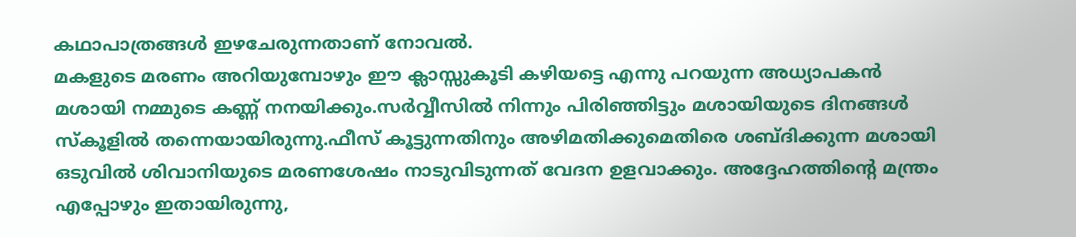കഥാപാത്രങ്ങള്‍ ഇഴചേരുന്നതാണ് നോവല്‍.
മകളുടെ മരണം അറിയുമ്പോഴും ഈ ക്ലാസ്സുകൂടി കഴിയട്ടെ എന്നു പറയുന്ന അധ്യാപകന്‍ മശായി നമ്മുടെ കണ്ണ് നനയിക്കും.സര്‍വ്വീസില്‍ നിന്നും പിരിഞ്ഞിട്ടും മശായിയുടെ ദിനങ്ങള്‍ സ്കൂളില്‍ തന്നെയായിരുന്നു.ഫീസ് കൂട്ടുന്നതിനും അഴിമതിക്കുമെതിരെ ശബ്ദിക്കുന്ന മശായി ഒടുവില്‍ ശിവാനിയുടെ മരണശേഷം നാടുവിടുന്നത് വേദന ഉളവാക്കും. അദ്ദേഹത്തിന്‍റെ മന്ത്രം എപ്പോഴും ഇതായിരുന്നു,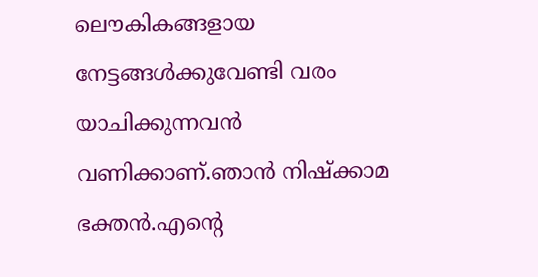ലൌകികങ്ങളായ നേട്ടങ്ങള്‍ക്കുവേണ്ടി വരം യാചിക്കുന്നവന്‍ വണിക്കാണ്.ഞാന്‍ നിഷ്ക്കാമ ഭക്തന്‍.എന്‍റെ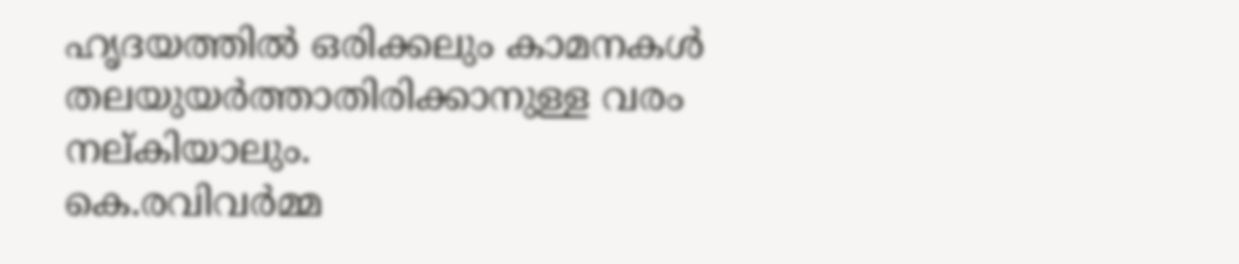ഹൃദയത്തില്‍ ഒരിക്കലും കാമനകള്‍ തലയുയര്‍ത്താതിരിക്കാനുള്ള വരം നല്കിയാലും.
കെ.രവിവര്‍മ്മ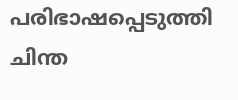പരിഭാഷപ്പെടുത്തി ചിന്ത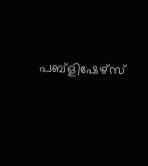പബ്ളിഷേഴ്സ്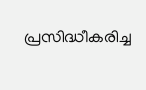പ്രസിദ്ധീകരിച്ച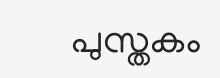പുസ്തകം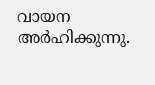വായന അര്‍ഹിക്കുന്നു.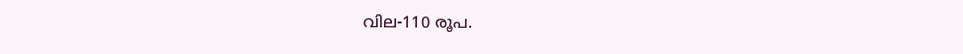വില-110 രൂപ.